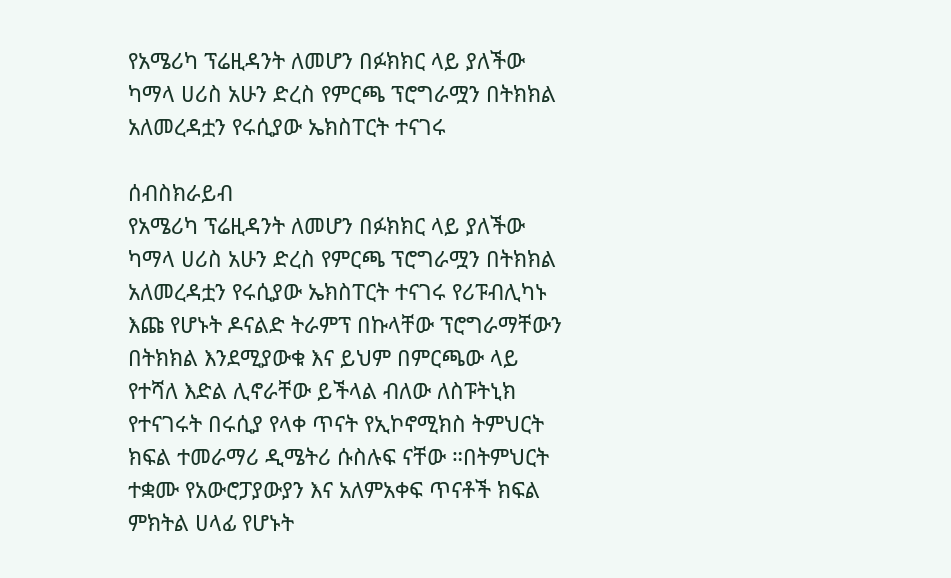የአሜሪካ ፕሬዚዳንት ለመሆን በፉክክር ላይ ያለችው ካማላ ሀሪስ አሁን ድረስ የምርጫ ፕሮግራሟን በትክክል አለመረዳቷን የሩሲያው ኤክስፐርት ተናገሩ

ሰብስክራይብ
የአሜሪካ ፕሬዚዳንት ለመሆን በፉክክር ላይ ያለችው ካማላ ሀሪስ አሁን ድረስ የምርጫ ፕሮግራሟን በትክክል አለመረዳቷን የሩሲያው ኤክስፐርት ተናገሩ የሪፑብሊካኑ እጩ የሆኑት ዶናልድ ትራምፕ በኩላቸው ፕሮግራማቸውን በትክክል እንደሚያውቁ እና ይህም በምርጫው ላይ የተሻለ እድል ሊኖራቸው ይችላል ብለው ለስፑትኒክ የተናገሩት በሩሲያ የላቀ ጥናት የኢኮኖሚክስ ትምህርት ክፍል ተመራማሪ ዲሜትሪ ሱስሉፍ ናቸው ።በትምህርት ተቋሙ የአውሮፓያውያን እና አለምአቀፍ ጥናቶች ክፍል ምክትል ሀላፊ የሆኑት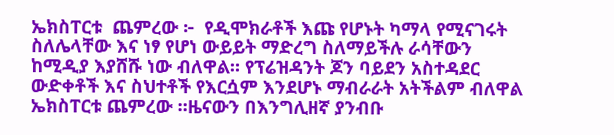ኤክስፐርቱ  ጨምረው ፦  የዲሞክራቶች እጩ የሆኑት ካማላ የሚናገሩት ስለሌላቸው እና ነፃ የሆነ ውይይት ማድረግ ስለማይችሉ ራሳቸውን ከሚዲያ እያሸሹ ነው ብለዋል። የፕሬዝዳንት ጆን ባይደን አስተዳደር ውድቀቶች እና ስህተቶች የእርሷም እንደሆኑ ማብራራት አትችልም ብለዋል ኤክስፐርቱ ጨምረው ።ዜናውን በእንግሊዘኛ ያንብቡ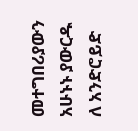መተግበሪያውን አሁኑኑ ያውርዱ ለ አንድሮይድ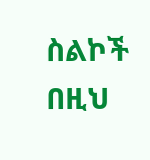ስልኮች በዚህ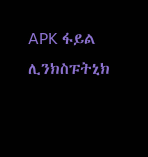APK ፋይል ሊንክስፑትኒክ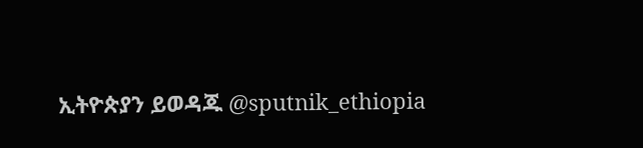ኢትዮጵያን ይወዳጁ @sputnik_ethiopia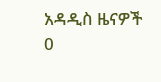አዳዲስ ዜናዎች
0